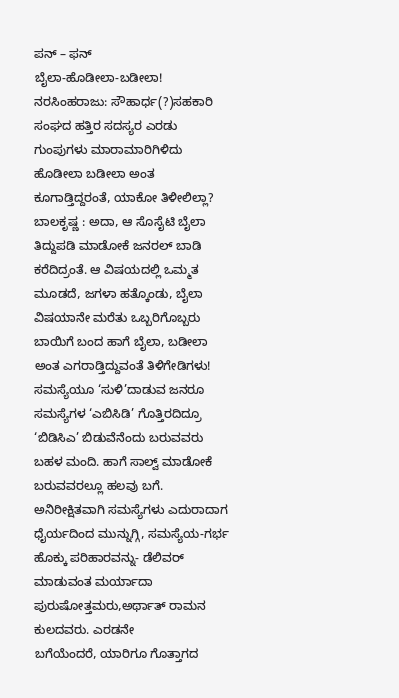ಪನ್ – ಫನ್
ಬೈಲಾ-ಹೊಡೀಲಾ-ಬಡೀಲಾ!
ನರಸಿಂಹರಾಜು: ಸೌಹಾರ್ಧ(?)ಸಹಕಾರಿ ಸಂಘದ ಹತ್ತಿರ ಸದಸ್ಯರ ಎರಡು ಗುಂಪುಗಳು ಮಾರಾಮಾರಿಗಿಳಿದು ಹೊಡೀಲಾ ಬಡೀಲಾ ಅಂತ ಕೂಗಾಡ್ತಿದ್ದರಂತೆ, ಯಾಕೋ ತಿಳೀಲಿಲ್ಲಾ?
ಬಾಲಕೃಷ್ಣ : ಅದಾ, ಆ ಸೊಸೈಟಿ ಬೈಲಾ ತಿದ್ದುಪಡಿ ಮಾಡೋಕೆ ಜನರಲ್ ಬಾಡಿ ಕರೆದಿದ್ರಂತೆ. ಆ ವಿಷಯದಲ್ಲಿ ಒಮ್ಮತ ಮೂಡದೆ, ಜಗಳಾ ಹತ್ಕೊಂಡು, ಬೈಲಾ ವಿಷಯಾನೇ ಮರೆತು ಒಬ್ಬರಿಗೊಬ್ಬರು ಬಾಯಿಗೆ ಬಂದ ಹಾಗೆ ಬೈಲಾ, ಬಡೀಲಾ ಅಂತ ಎಗರಾಡ್ತಿದ್ದುವಂತೆ ತಿಳಿಗೇಡಿಗಳು!
ಸಮಸ್ಯೆಯೂ ‘ಸುಳಿ’ದಾಡುವ ಜನರೂ
ಸಮಸ್ಯೆಗಳ ‘ಎಬಿಸಿಡಿ’ ಗೊತ್ತಿರದಿದ್ರೂ ‘ಬಿಡಿಸಿಎ’ ಬಿಡುವೆನೆಂದು ಬರುವವರು ಬಹಳ ಮಂದಿ. ಹಾಗೆ ಸಾಲ್ವ್ ಮಾಡೋಕೆ ಬರುವವರಲ್ಲೂ ಹಲವು ಬಗೆ. ಅನಿರೀಕ್ಷಿತವಾಗಿ ಸಮಸ್ಯೆಗಳು ಎದುರಾದಾಗ ಧೈರ್ಯದಿಂದ ಮುನ್ನುಗ್ಗಿ, ಸಮಸ್ಯೆಯ-ಗರ್ಭ ಹೊಕ್ಕು ಪರಿಹಾರವನ್ನು- ಡೆಲಿವರ್ ಮಾಡುವಂತ ಮರ್ಯಾದಾ ಪುರುಷೋತ್ತಮರು,ಅರ್ಥಾತ್ ರಾಮನ ಕುಲದವರು. ಎರಡನೇ
ಬಗೆಯೆಂದರೆ, ಯಾರಿಗೂ ಗೊತ್ತಾಗದ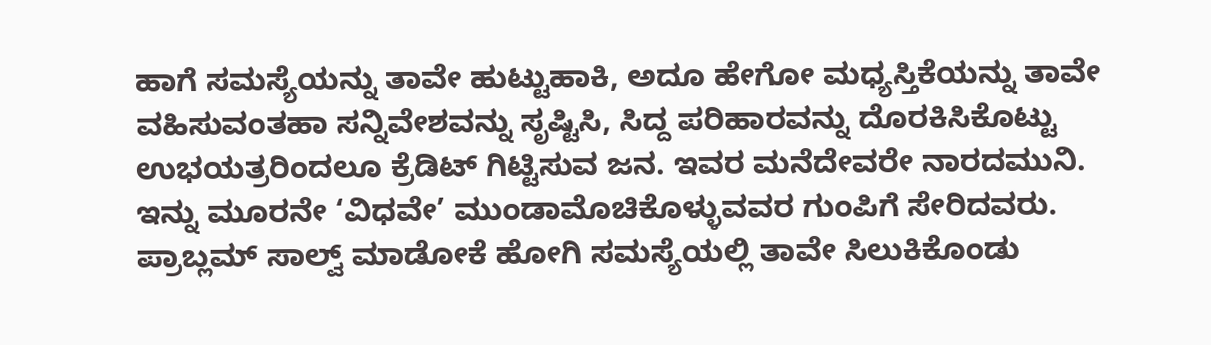ಹಾಗೆ ಸಮಸ್ಯೆಯನ್ನು ತಾವೇ ಹುಟ್ಟುಹಾಕಿ, ಅದೂ ಹೇಗೋ ಮಧ್ಯಸ್ತಿಕೆಯನ್ನು ತಾವೇ ವಹಿಸುವಂತಹಾ ಸನ್ನಿವೇಶವನ್ನು ಸೃಷ್ಟಿಸಿ, ಸಿದ್ದ ಪರಿಹಾರವನ್ನು ದೊರಕಿಸಿಕೊಟ್ಟು ಉಭಯತ್ರರಿಂದಲೂ ಕ್ರೆಡಿಟ್ ಗಿಟ್ಟಿಸುವ ಜನ. ಇವರ ಮನೆದೇವರೇ ನಾರದಮುನಿ. ಇನ್ನು ಮೂರನೇ ‘ವಿಧವೇ’ ಮುಂಡಾಮೊಚಿಕೊಳ್ಳುವವರ ಗುಂಪಿಗೆ ಸೇರಿದವರು. ಪ್ರಾಬ್ಲಮ್ ಸಾಲ್ವ್ ಮಾಡೋಕೆ ಹೋಗಿ ಸಮಸ್ಯೆಯಲ್ಲಿ ತಾವೇ ಸಿಲುಕಿಕೊಂಡು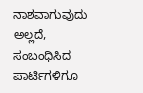ನಾಶವಾಗುವುದು ಅಲ್ಲದೆ, ಸಂಬಂಧಿಸಿದ ಪಾರ್ಟಿಗಳಿಗೂ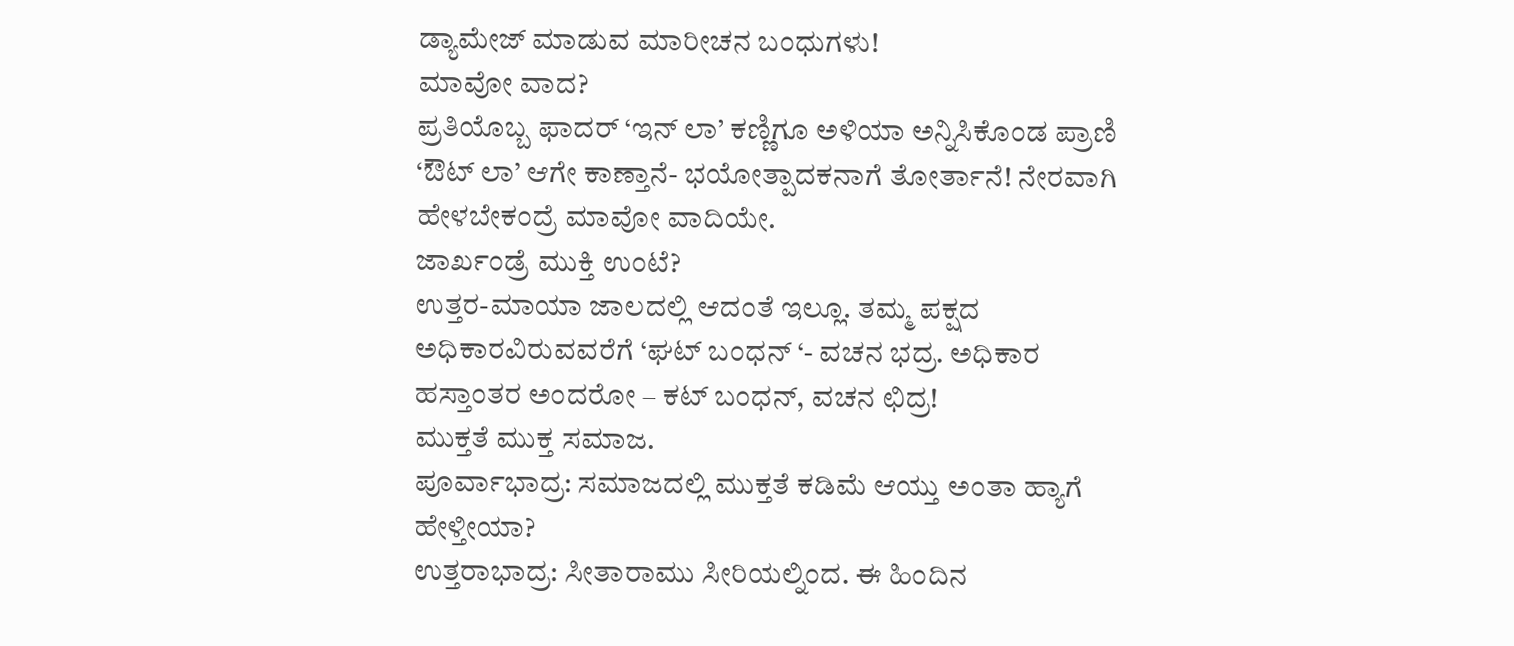ಡ್ಯಾಮೇಜ್ ಮಾಡುವ ಮಾರೀಚನ ಬಂಧುಗಳು!
ಮಾವೋ ವಾದ?
ಪ್ರತಿಯೊಬ್ಬ ಫಾದರ್ ‘ಇನ್ ಲಾ’ ಕಣ್ಣಿಗೂ ಅಳಿಯಾ ಅನ್ನಿಸಿಕೊಂಡ ಪ್ರಾಣಿ ‘ಔಟ್ ಲಾ’ ಆಗೇ ಕಾಣ್ತಾನೆ- ಭಯೋತ್ಪಾದಕನಾಗೆ ತೋರ್ತಾನೆ! ನೇರವಾಗಿ ಹೇಳಬೇಕಂದ್ರೆ ಮಾವೋ ವಾದಿಯೇ.
ಜಾರ್ಖಂಡ್ರೆ ಮುಕ್ತಿ ಉಂಟೆ?
ಉತ್ತರ-ಮಾಯಾ ಜಾಲದಲ್ಲಿ ಆದಂತೆ ಇಲ್ಲೂ. ತಮ್ಮ ಪಕ್ಷದ ಅಧಿಕಾರವಿರುವವರೆಗೆ ‘ಘಟ್ ಬಂಧನ್ ‘- ವಚನ ಭದ್ರ. ಅಧಿಕಾರ ಹಸ್ತಾಂತರ ಅಂದರೋ – ಕಟ್ ಬಂಧನ್, ವಚನ ಛಿದ್ರ!
ಮುಕ್ತತೆ ಮುಕ್ತ ಸಮಾಜ.
ಪೂರ್ವಾಭಾದ್ರ: ಸಮಾಜದಲ್ಲಿ ಮುಕ್ತತೆ ಕಡಿಮೆ ಆಯ್ತು ಅಂತಾ ಹ್ಯಾಗೆ ಹೇಳ್ತೀಯಾ?
ಉತ್ತರಾಭಾದ್ರ: ಸೀತಾರಾಮು ಸೀರಿಯಲ್ನಿಂದ. ಈ ಹಿಂದಿನ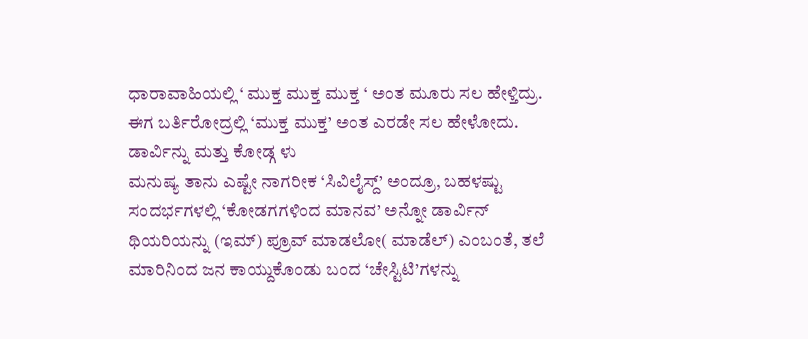ಧಾರಾವಾಹಿಯಲ್ಲಿ ‘ ಮುಕ್ತ ಮುಕ್ತ ಮುಕ್ತ ‘ ಅಂತ ಮೂರು ಸಲ ಹೇಳ್ತಿದ್ರು. ಈಗ ಬರ್ತಿರೋದ್ರಲ್ಲಿ ‘ಮುಕ್ತ ಮುಕ್ತ’ ಅಂತ ಎರಡೇ ಸಲ ಹೇಳೋದು.
ಡಾರ್ವಿನ್ನು ಮತ್ತು ಕೋಡ್ಗ ಳು
ಮನುಷ್ಯ ತಾನು ಎಷ್ಟೇ ನಾಗರೀಕ ‘ಸಿವಿಲೈಸ್ದ್’ ಅಂದ್ರೂ, ಬಹಳಷ್ಟು ಸಂದರ್ಭಗಳಲ್ಲಿ ‘ಕೋಡಗಗಳಿಂದ ಮಾನವ’ ಅನ್ನೋ ಡಾರ್ವಿನ್ ಥಿಯರಿಯನ್ನು (ಇಮ್) ಪ್ರೂವ್ ಮಾಡಲೋ( ಮಾಡೆಲ್) ಎಂಬಂತೆ, ತಲೆ ಮಾರಿನಿಂದ ಜನ ಕಾಯ್ದುಕೊಂಡು ಬಂದ ‘ಚೇಸ್ಟಿಟಿ’ಗಳನ್ನು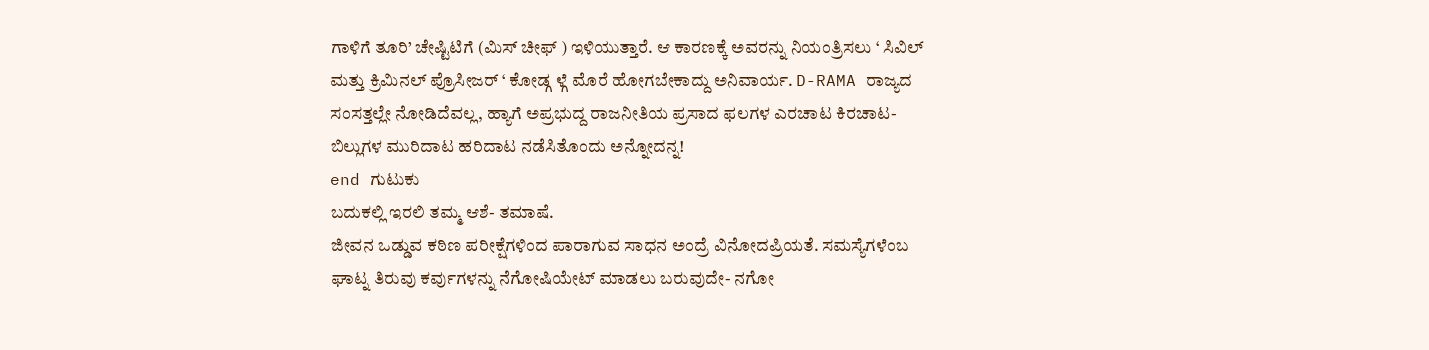ಗಾಳಿಗೆ ತೂರಿ’ ಚೇಷ್ಟಿಟಿಗೆ (ಮಿಸ್ ಚೀಫ್ ) ಇಳಿಯುತ್ತಾರೆ. ಆ ಕಾರಣಕ್ಕೆ ಅವರನ್ನು ನಿಯಂತ್ರಿಸಲು ‘ ಸಿವಿಲ್ ಮತ್ತು ಕ್ರಿಮಿನಲ್ ಪ್ರೊಸೀಜರ್ ‘ ಕೋಡ್ಗ ಳ್ಗೆ ಮೊರೆ ಹೋಗಬೇಕಾದ್ದು ಅನಿವಾರ್ಯ. D-RAMA ರಾಜ್ಯದ ಸಂಸತ್ತಲ್ಲೇ ನೋಡಿದೆವಲ್ಲ, ಹ್ಯಾಗೆ ಅಪ್ರಭುದ್ದ ರಾಜನೀತಿಯ ಪ್ರಸಾದ ಫಲಗಳ ಎರಚಾಟ ಕಿರಚಾಟ- ಬಿಲ್ಲುಗಳ ಮುರಿದಾಟ ಹರಿದಾಟ ನಡೆಸಿತೊಂದು ಅನ್ನೋದನ್ನ!
end ಗುಟುಕು
ಬದುಕಲ್ಲಿ ಇರಲಿ ತಮ್ಮ ಆಶೆ- ತಮಾಷೆ.
ಜೀವನ ಒಡ್ಡುವ ಕಠಿಣ ಪರೀಕ್ಷೆಗಳಿಂದ ಪಾರಾಗುವ ಸಾಧನ ಅಂದ್ರೆ ವಿನೋದಪ್ರಿಯತೆ. ಸಮಸ್ಯೆಗಳೆಂಬ ಘಾಟ್ನ ತಿರುವು ಕರ್ವುಗಳನ್ನು ನೆಗೋಷಿಯೇಟ್ ಮಾಡಲು ಬರುವುದೇ- ನಗೋ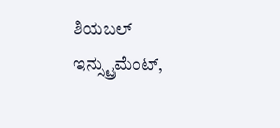ಶಿಯಬಲ್ ಇನ್ಸ್ಟ್ರುಮೆಂಟ್,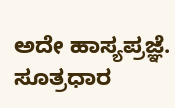ಅದೇ ಹಾಸ್ಯಪ್ರಜ್ಞೆ.
ಸೂತ್ರಧಾರ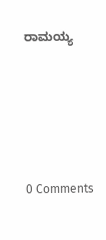ರಾಮಯ್ಯ





0 Comments